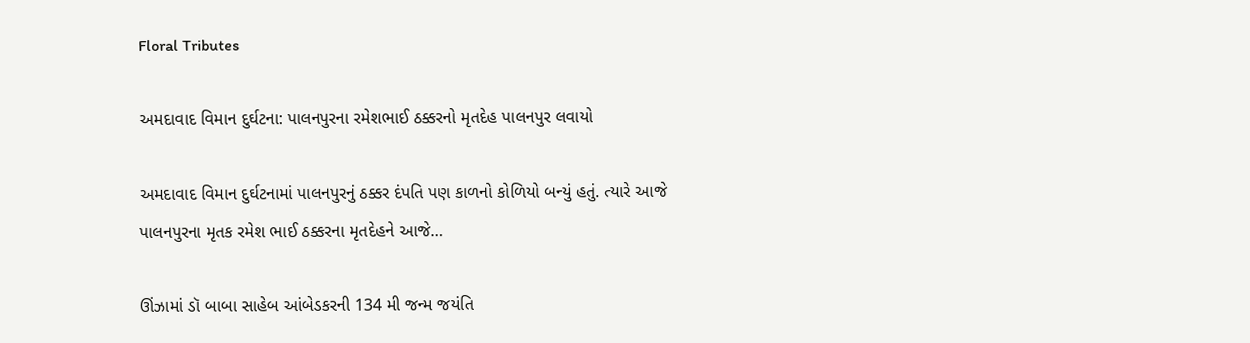Floral Tributes

અમદાવાદ વિમાન દુર્ઘટના: પાલનપુરના રમેશભાઈ ઠક્કરનો મૃતદેહ પાલનપુર લવાયો

અમદાવાદ વિમાન દુર્ઘટનામાં પાલનપુરનું ઠક્કર દંપતિ પણ કાળનો કોળિયો બન્યું હતું. ત્યારે આજે પાલનપુરના મૃતક રમેશ ભાઈ ઠક્કરના મૃતદેહને આજે…

ઊંઝામાં ડૉ બાબા સાહેબ આંબેડકરની 134 મી જન્મ જયંતિ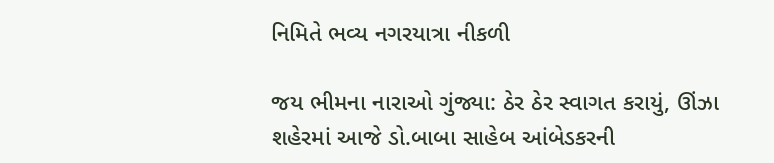નિમિતે ભવ્ય નગરયાત્રા નીકળી

જય ભીમના નારાઓ ગુંજ્યા: ઠેર ઠેર સ્વાગત કરાયું, ઊંઝા શહેરમાં આજે ડો.બાબા સાહેબ આંબેડકરની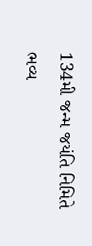134મી જન્મ જયંતિ નિમિતે ભવ્ય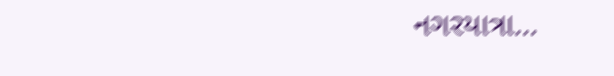નગરયાત્રા…